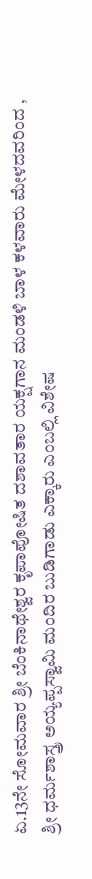ಏ.13ನೇ ಸೋಮವಾರ ಶ್ರೀ ಬೆಂಕಿನಾಥೇಶ್ವರ ಕೃಪಾಪೋಷಿತ ದಶಾವತಾರ ಯಕ್ಷಗಾನ ಮಂಡಳಿ ಬಾಳ ಕಳವಾರು ಮೇಳದವರಿಂದ , ಶ್ರೀ ಧರ್ಮಶಾಸ್ತ್ರ ಅಯ್ಯಪ್ಪಸ್ವಾಮಿ ಮಂದಿರ ಬುಡಿಗಾಡು ಎಕ್ಕಾರು ಎಂಬಲ್ಲಿ ವಿಶೇಷ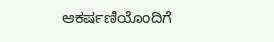ಆಕರ್ಷಣಿಯೊಂದಿಗೆ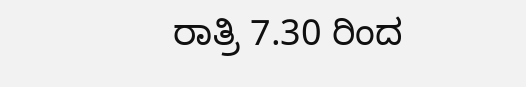ರಾತ್ರಿ 7.30 ರಿಂದ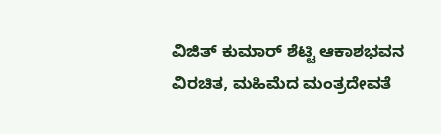ವಿಜಿತ್ ಕುಮಾರ್ ಶೆಟ್ಟಿ ಆಕಾಶಭವನ ವಿರಚಿತ, ಮಹಿಮೆದ ಮಂತ್ರದೇವತೆ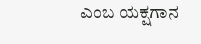ಎಂಬ ಯಕ್ಷಗಾನ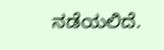ನಡೆಯಲಿದೆ.